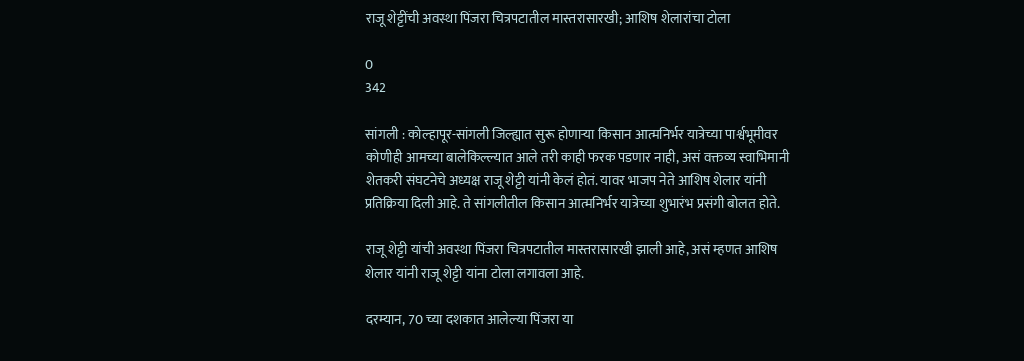राजू शेट्टींची अवस्था पिंजरा चित्रपटातील मास्तरासारखी; आशिष शेलारांचा टोला

0
342

सांगली : कोल्हापूर-सांगली जिल्ह्यात सुरू होणाऱ्या किसान आत्मनिर्भर यात्रेच्या पार्श्वभूमीवर कोणीही आमच्या बालेकिल्ल्यात आले तरी काही फरक पडणार नाही, असं वक्तव्य स्वाभिमानी शेतकरी संघटनेचे अध्यक्ष राजू शेट्टी यांनी केलं होतं. यावर भाजप नेते आशिष शेलार यांनी प्रतिक्रिया दिली आहे. ते सांगलीतील किसान आत्मनिर्भर यात्रेच्या शुभारंभ प्रसंगी बोलत होते.

राजू शेट्टी यांची अवस्था पिंजरा चित्रपटातील मास्तरासारखी झाली आहे, असं म्हणत आशिष शेलार यांनी राजू शेट्टी यांना टोला लगावला आहे.

दरम्यान, 70 च्या दशकात आलेल्या पिंजरा या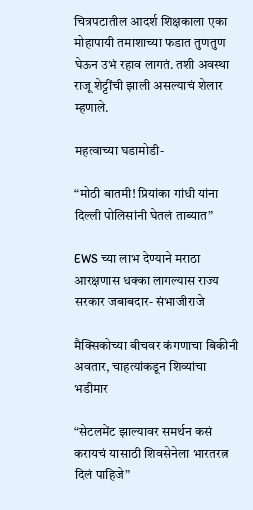चित्रपटातील आदर्श शिक्षकाला एका मोहापायी तमाशाच्या फडात तुणतुण घेऊन उभं रहाव लागतं. तशी अवस्था राजू शेट्टींची झाली असल्याचं शेलार म्हणाले.

महत्वाच्या घडामोडी-

“मोठी बातमी! प्रियांका गांधी यांना दिल्ली पोलिसांनी घेतलं ताब्यात”

EWS च्या लाभ देण्याने मराठा आरक्षणास धक्का लागल्यास राज्य सरकार जबाबदार- संभाजीराजे

मैक्सिकोच्या बीचवर कंगणाचा बिकीनी अवतार, चाहत्यांकडून शिव्यांचा भडीमार

“सेटलमेंट झाल्यावर समर्थन कसं करायचं यासाठी शिवसेनेला भारतरत्न दिलं पाहिजे”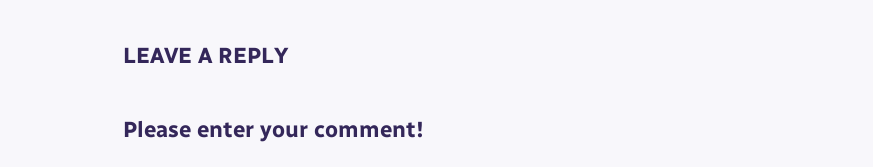LEAVE A REPLY

Please enter your comment!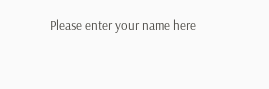Please enter your name here